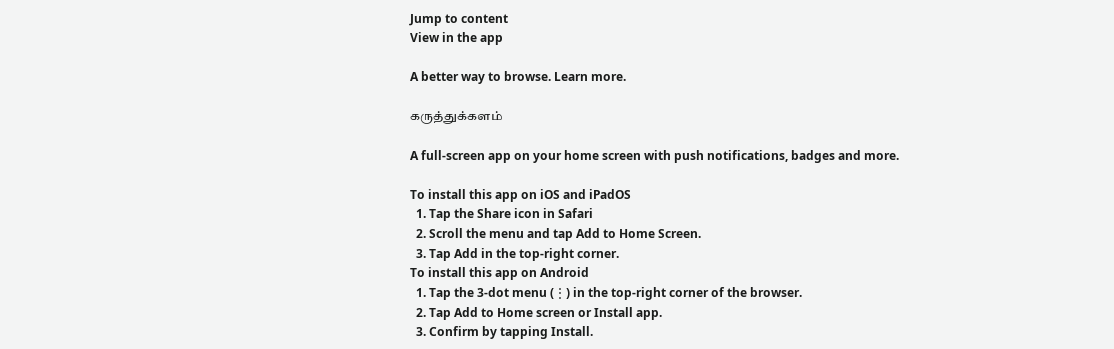Jump to content
View in the app

A better way to browse. Learn more.

கருத்துக்களம்

A full-screen app on your home screen with push notifications, badges and more.

To install this app on iOS and iPadOS
  1. Tap the Share icon in Safari
  2. Scroll the menu and tap Add to Home Screen.
  3. Tap Add in the top-right corner.
To install this app on Android
  1. Tap the 3-dot menu (⋮) in the top-right corner of the browser.
  2. Tap Add to Home screen or Install app.
  3. Confirm by tapping Install.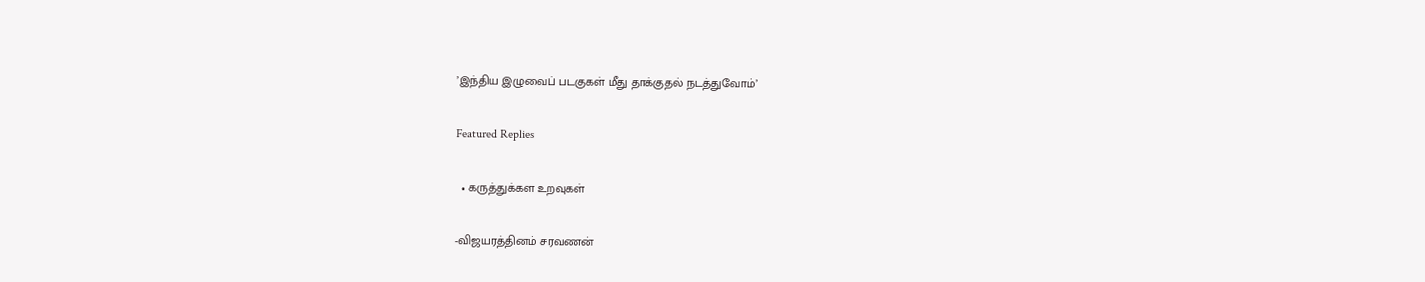’இந்திய இழுவைப் படகுகள் மீது தாக்குதல் நடத்துவோம்’

Featured Replies

  • கருத்துக்கள உறவுகள்

-விஜயரத்தினம் சரவணன்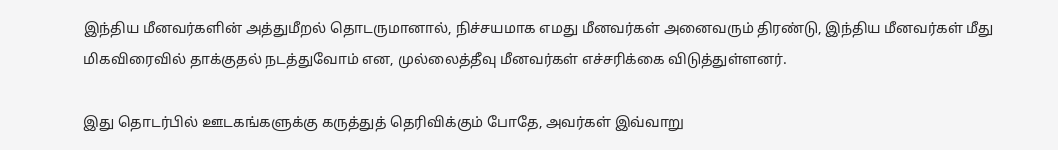இந்திய மீனவர்களின் அத்துமீறல் தொடருமானால், நிச்சயமாக எமது மீனவர்கள் அனைவரும் திரண்டு, இந்திய மீனவர்கள் மீது மிகவிரைவில் தாக்குதல் நடத்துவோம் என, முல்லைத்தீவு மீனவர்கள் எச்சரிக்கை விடுத்துள்ளனர்.

இது தொடர்பில் ஊடகங்களுக்கு கருத்துத் தெரிவிக்கும் போதே, அவர்கள் இவ்வாறு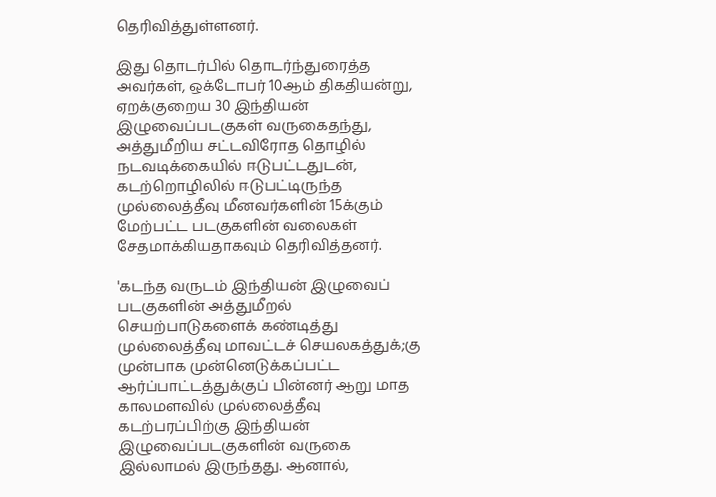தெரிவித்துள்ளனர்.

இது தொடர்பில் தொடர்ந்துரைத்த அவர்கள், ஒக்டோபர் 10ஆம் திகதியன்று, ஏறக்குறைய 30 இந்தியன் இழுவைப்படகுகள் வருகைதந்து, அத்துமீறிய சட்டவிரோத தொழில் நடவடிக்கையில் ஈடுபட்டதுடன், கடற்றொழிலில் ஈடுபட்டிருந்த முல்லைத்தீவு மீனவர்களின் 15க்கும் மேற்பட்ட படகுகளின் வலைகள் சேதமாக்கியதாகவும் தெரிவித்தனர்.

'கடந்த வருடம் இந்தியன் இழுவைப் படகுகளின் அத்துமீறல் செயற்பாடுகளைக் கண்டித்து முல்லைத்தீவு மாவட்டச் செயலகத்துக்;கு முன்பாக முன்னெடுக்கப்பட்ட ஆர்ப்பாட்டத்துக்குப் பின்னர் ஆறு மாத காலமளவில் முல்லைத்தீவு கடற்பரப்பிற்கு இந்தியன் இழுவைப்படகுகளின் வருகை இல்லாமல் இருந்தது. ஆனால்,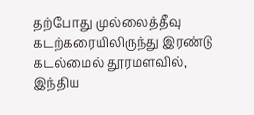தற்போது முல்லைத்தீவு கடற்கரையிலிருந்து இரண்டு கடல்மைல் தூரமளவில், இந்திய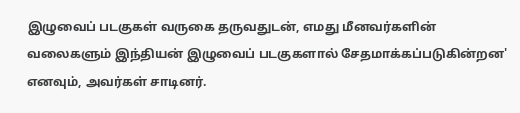இழுவைப் படகுகள் வருகை தருவதுடன், எமது மீனவர்களின் வலைகளும் இந்தியன் இழுவைப் படகுகளால் சேதமாக்கப்படுகின்றன' எனவும், அவர்கள் சாடினர்.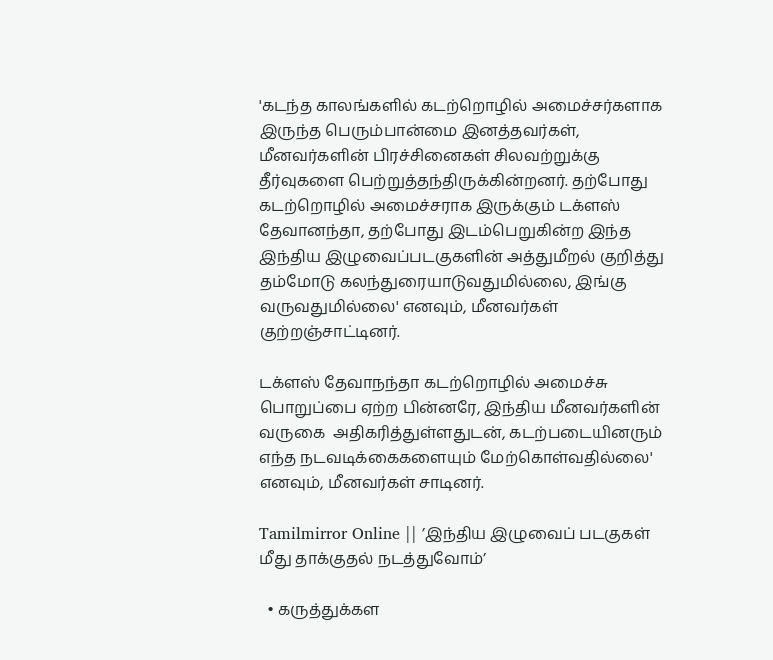'கடந்த காலங்களில் கடற்றொழில் அமைச்சர்களாக இருந்த பெரும்பான்மை இனத்தவர்கள், மீனவர்களின் பிரச்சினைகள் சிலவற்றுக்கு தீர்வுகளை பெற்றுத்தந்திருக்கின்றனர். தற்போது கடற்றொழில் அமைச்சராக இருக்கும் டக்ளஸ் தேவானந்தா, தற்போது இடம்பெறுகின்ற இந்த இந்திய இழுவைப்படகுகளின் அத்துமீறல் குறித்து தம்மோடு கலந்துரையாடுவதுமில்லை, இங்கு வருவதுமில்லை' எனவும், மீனவர்கள் குற்றஞ்சாட்டினர்.

டக்ளஸ் தேவாநந்தா கடற்றொழில் அமைச்சு பொறுப்பை ஏற்ற பின்னரே, இந்திய மீனவர்களின் வருகை  அதிகரித்துள்ளதுடன், கடற்படையினரும் எந்த நடவடிக்கைகளையும் மேற்கொள்வதில்லை' எனவும், மீனவர்கள் சாடினர்.

Tamilmirror Online || ’இந்திய இழுவைப் படகுகள் மீது தாக்குதல் நடத்துவோம்’

  • கருத்துக்கள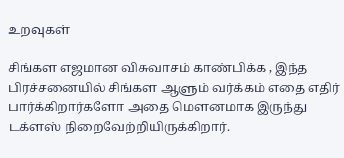உறவுகள்

சிங்கள எஜமான விசுவாசம் காண்பிக்க , இந்த பிரச்சனையில் சிங்கள ஆளும் வர்க்கம் எதை எதிர் பார்க்கிறார்களோ அதை மெளனமாக இருந்து டக்ளஸ் நிறைவேற்றியிருக்கிறார்.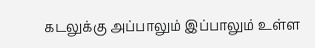கடலுக்கு அப்பாலும் இப்பாலும் உள்ள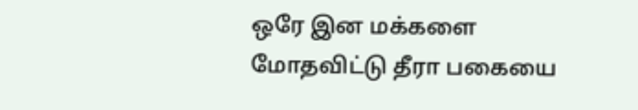ஒரே இன மக்களை மோதவிட்டு தீரா பகையை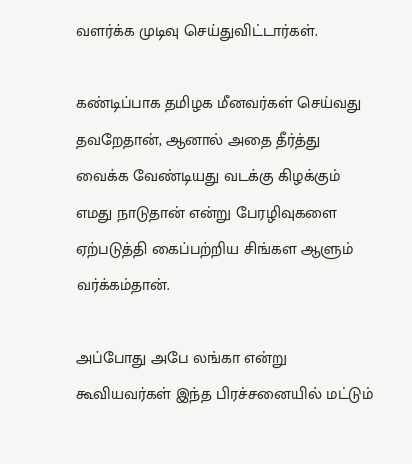வளர்க்க முடிவு செய்துவிட்டார்கள்.

கண்டிப்பாக தமிழக மீனவர்கள் செய்வது தவறேதான், ஆனால் அதை தீர்த்து வைக்க வேண்டியது வடக்கு கிழக்கும் எமது நாடுதான் என்று பேரழிவுகளை ஏற்படுத்தி கைப்பற்றிய சிங்கள ஆளும் வர்க்கம்தான்.

அப்போது அபே லங்கா என்று கூவியவர்கள் இந்த பிரச்சனையில் மட்டும்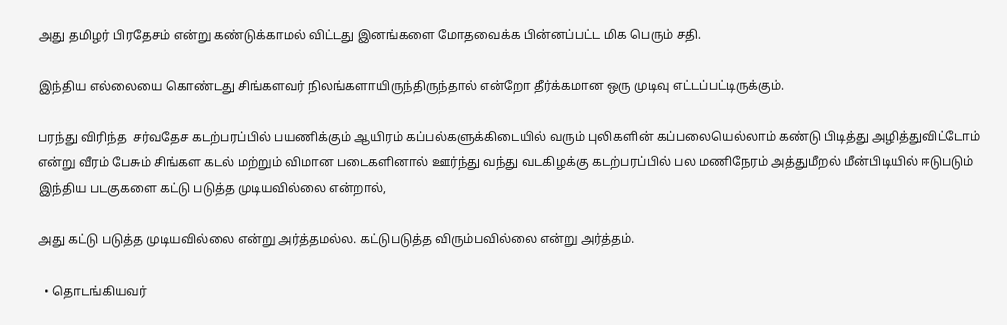அது தமிழர் பிரதேசம் என்று கண்டுக்காமல் விட்டது இனங்களை மோதவைக்க பின்னப்பட்ட மிக பெரும் சதி.

இந்திய எல்லையை கொண்டது சிங்களவர் நிலங்களாயிருந்திருந்தால் என்றோ தீர்க்கமான ஒரு முடிவு எட்டப்பட்டிருக்கும்.

பரந்து விரிந்த  சர்வதேச கடற்பரப்பில் பயணிக்கும் ஆயிரம் கப்பல்களுக்கிடையில் வரும் புலிகளின் கப்பலையெல்லாம் கண்டு பிடித்து அழித்துவிட்டோம் என்று வீரம் பேசும் சிங்கள கடல் மற்றும் விமான படைகளினால் ஊர்ந்து வந்து வடகிழக்கு கடற்பரப்பில் பல மணிநேரம் அத்துமீறல் மீன்பிடியில் ஈடுபடும் இந்திய படகுகளை கட்டு படுத்த முடியவில்லை என்றால்,

அது கட்டு படுத்த முடியவில்லை என்று அர்த்தமல்ல. கட்டுபடுத்த விரும்பவில்லை என்று அர்த்தம்.

  • தொடங்கியவர்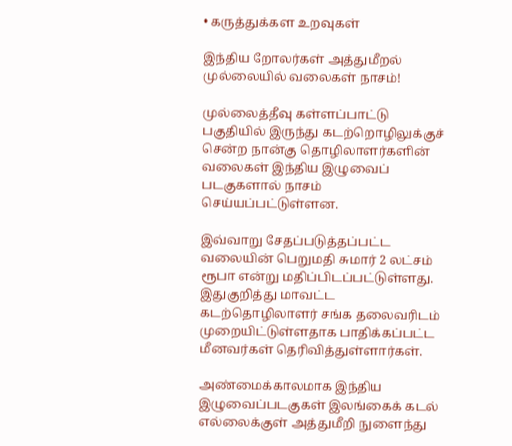• கருத்துக்கள உறவுகள்

இந்திய றோலர்கள் அத்துமீறல் முல்லையில் வலைகள் நாசம்!

முல்லைத்தீவு கள்ளப்பாட்டு பகுதியில் இருந்து கடற்றொழிலுக்குச் சென்ற நான்கு தொழிலாளர்களின் வலைகள் இந்திய இழுவைப் படகுகளால் நாசம் செய்யப்பட்டுள்ளன.

இவ்வாறு சேதப்படுத்தப்பட்ட வலையின் பெறுமதி சுமார் 2 லட்சம் ரூபா என்று மதிப்பிடப்பட்டுள்ளது. இதுகுறித்து மாவட்ட கடற்தொழிலாளர் சங்க தலைவரிடம் முறையிட்டுள்ளதாக பாதிக்கப்பட்ட மீனவர்கள் தெரிவித்துள்ளார்கள்.

அண்மைக்காலமாக இந்திய இழுவைப்படகுகள் இலங்கைக் கடல் எல்லைக்குள் அத்துமீறி நுளைந்து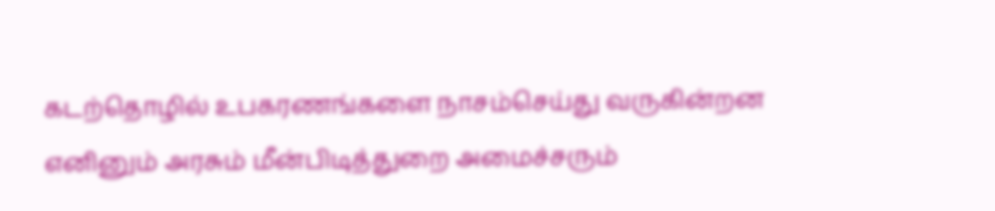கடற்தொழில் உபகரணங்களை நாசம்செய்து வருகின்றன எனினும் அரசும் மீன்பிடித்துறை அமைச்சரும்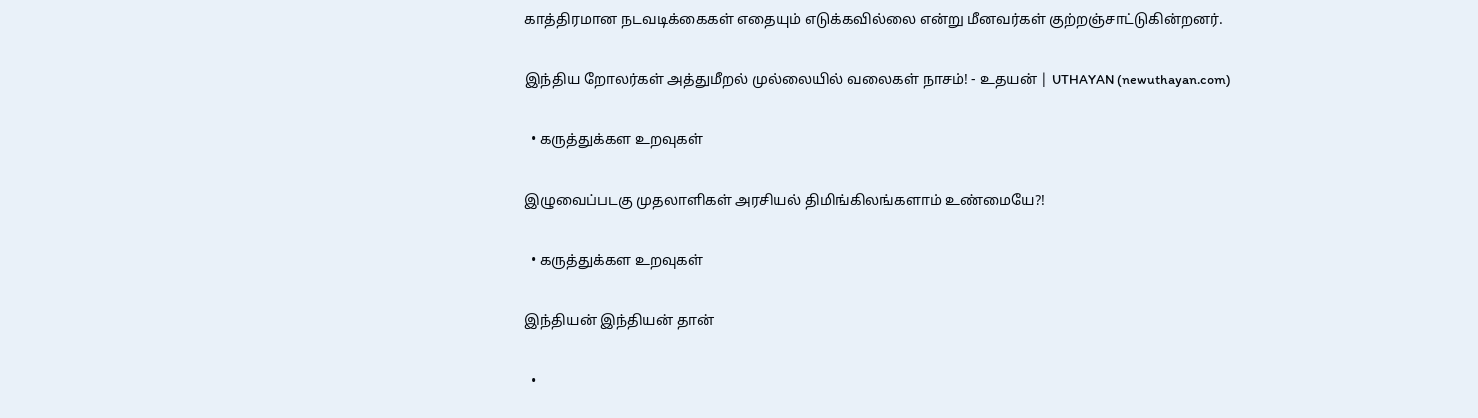காத்திரமான நடவடிக்கைகள் எதையும் எடுக்கவில்லை என்று மீனவர்கள் குற்றஞ்சாட்டுகின்றனர்.

இந்திய றோலர்கள் அத்துமீறல் முல்லையில் வலைகள் நாசம்! - உதயன் | UTHAYAN (newuthayan.com)

  • கருத்துக்கள உறவுகள்

இழுவைப்படகு முதலாளிகள் அரசியல் திமிங்கிலங்களாம் உண்மையே?!

  • கருத்துக்கள உறவுகள்

இந்தியன் இந்தியன் தான்

  •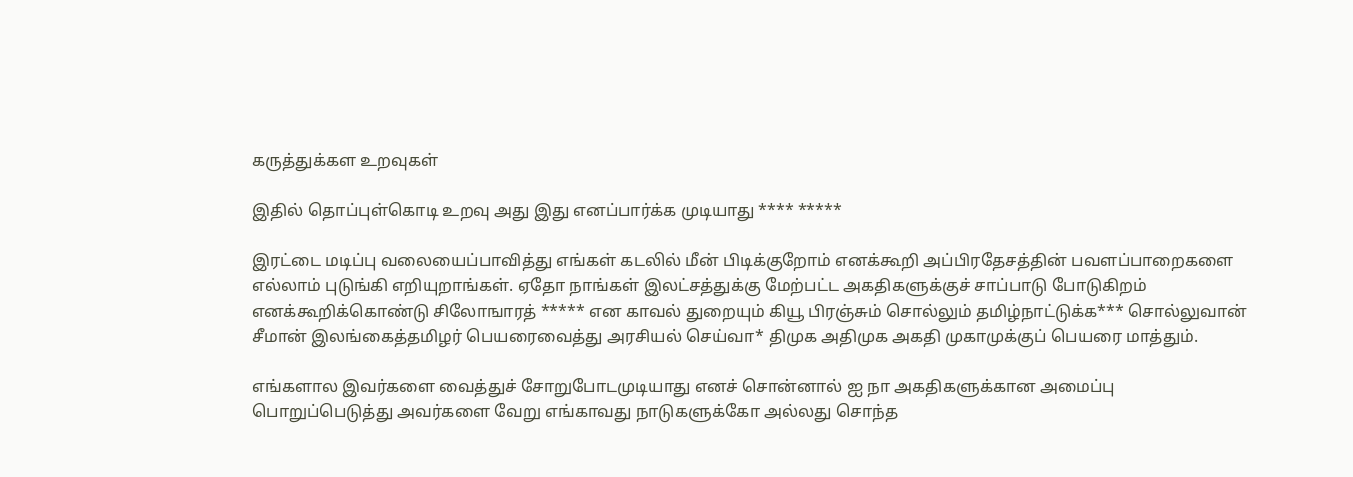கருத்துக்கள உறவுகள்

இதில் தொப்புள்கொடி உறவு அது இது எனப்பார்க்க முடியாது **** *****

இரட்டை மடிப்பு வலையைப்பாவித்து எங்கள் கடலில் மீன் பிடிக்குறோம் எனக்கூறி அப்பிரதேசத்தின் பவளப்பாறைகளை எல்லாம் புடுங்கி எறியுறாங்கள். ஏதோ நாங்கள் இலட்சத்துக்கு மேற்பட்ட அகதிகளுக்குச் சாப்பாடு போடுகிறம் எனக்கூறிக்கொண்டு சிலோஙாரத் ***** என காவல் துறையும் கியூ பிரஞ்சும் சொல்லும் தமிழ்நாட்டுக்க*** சொல்லுவான் சீமான் இலங்கைத்தமிழர் பெயரைவைத்து அரசியல் செய்வா* திமுக அதிமுக அகதி முகாமுக்குப் பெயரை மாத்தும்.

எங்களால இவர்களை வைத்துச் சோறுபோடமுடியாது எனச் சொன்னால் ஐ நா அகதிகளுக்கான அமைப்பு பொறுப்பெடுத்து அவர்களை வேறு எங்காவது நாடுகளுக்கோ அல்லது சொந்த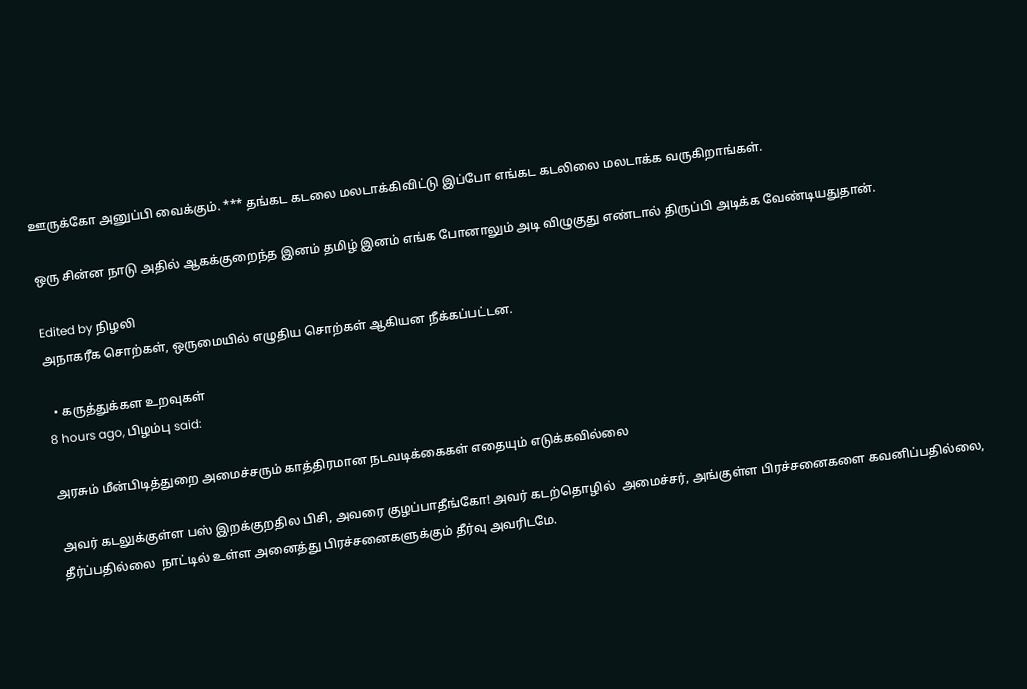ஊருக்கோ அனுப்பி வைக்கும். *** தங்கட கடலை மலடாக்கிவிட்டு இப்போ எங்கட கடலிலை மலடாக்க வருகிறாங்கள்.

ஒரு சின்ன நாடு அதில் ஆகக்குறைந்த இனம் தமிழ் இனம் எங்க போனாலும் அடி விழுகுது எண்டால் திருப்பி அடிக்க வேண்டியதுதான்.

Edited by நிழலி
அநாகரீக சொற்கள், ஒருமையில் எழுதிய சொற்கள் ஆகியன நீக்கப்பட்டன.

  • கருத்துக்கள உறவுகள்
8 hours ago, பிழம்பு said:

அரசும் மீன்பிடித்துறை அமைச்சரும் காத்திரமான நடவடிக்கைகள் எதையும் எடுக்கவில்லை

அவர் கடலுக்குள்ள பஸ் இறக்குறதில பிசி, அவரை குழப்பாதீங்கோ! அவர் கடற்தொழில்  அமைச்சர், அங்குள்ள பிரச்சனைகளை கவனிப்பதில்லை,  தீர்ப்பதில்லை  நாட்டில் உள்ள அனைத்து பிரச்சனைகளுக்கும் தீர்வு அவரிடமே.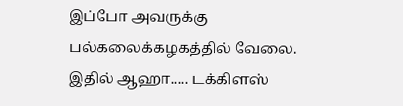இப்போ அவருக்கு  பல்கலைக்கழகத்தில் வேலை. இதில் ஆஹா..... டக்கிளஸ்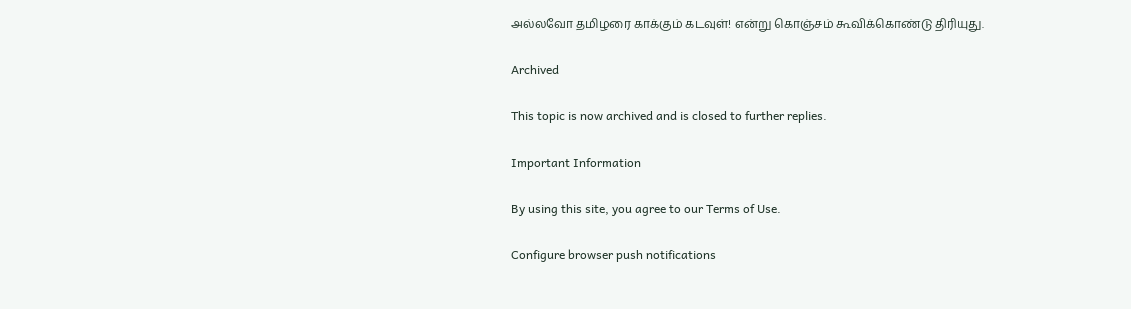அல்லவோ தமிழரை காக்கும் கடவுள்! என்று கொஞ்சம் கூவிக்கொண்டு திரியுது.

Archived

This topic is now archived and is closed to further replies.

Important Information

By using this site, you agree to our Terms of Use.

Configure browser push notifications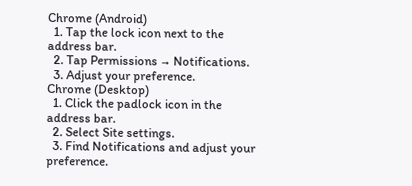Chrome (Android)
  1. Tap the lock icon next to the address bar.
  2. Tap Permissions → Notifications.
  3. Adjust your preference.
Chrome (Desktop)
  1. Click the padlock icon in the address bar.
  2. Select Site settings.
  3. Find Notifications and adjust your preference.